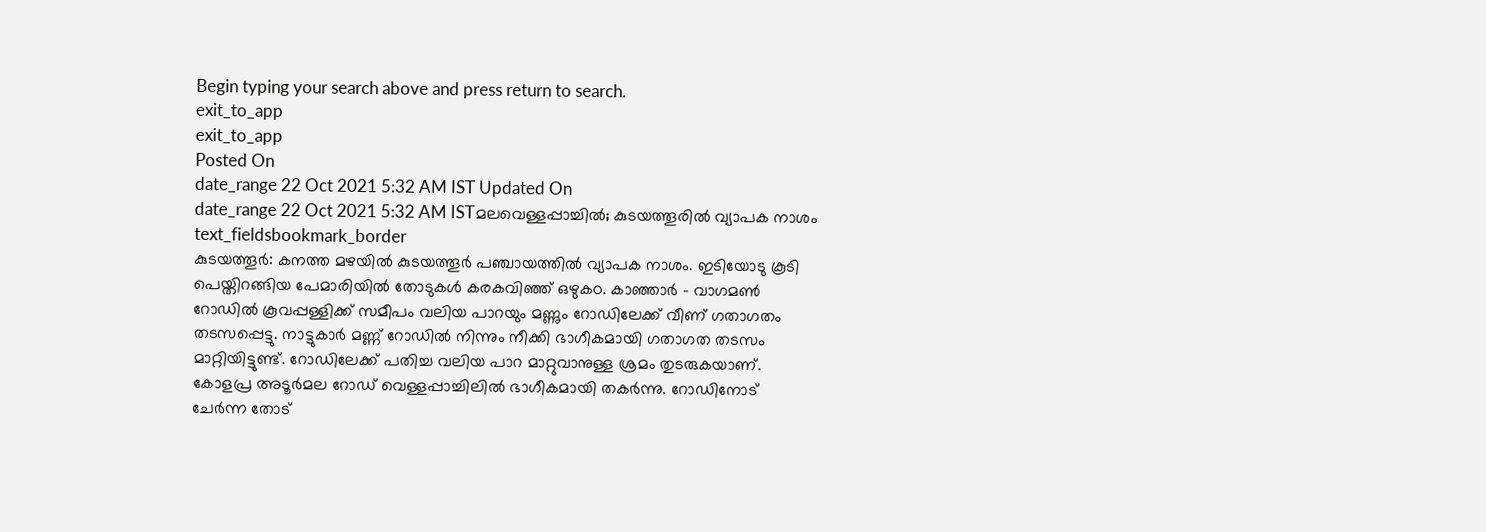Begin typing your search above and press return to search.
exit_to_app
exit_to_app
Posted On
date_range 22 Oct 2021 5:32 AM IST Updated On
date_range 22 Oct 2021 5:32 AM ISTമലവെള്ളപ്പാച്ചിൽ; കുടയത്തൂരിൽ വ്യാപക നാശം
text_fieldsbookmark_border
കുടയത്തൂർ: കനത്ത മഴയിൽ കുടയത്തൂർ പഞ്ചായത്തിൽ വ്യാപക നാശം. ഇടിയോടു കൂടി പെയ്തിറങ്ങിയ പേമാരിയിൽ തോടുകൾ കരകവിഞ്ഞ് ഒഴുകo. കാഞ്ഞാർ - വാഗമൺ റോഡിൽ കൂവപ്പള്ളിക്ക് സമീപം വലിയ പാറയും മണ്ണും റോഡിലേക്ക് വീണ് ഗതാഗതം തടസപ്പെട്ടു. നാട്ടുകാർ മണ്ണ് റോഡിൽ നിന്നും നീക്കി ഭാഗീകമായി ഗതാഗത തടസം മാറ്റിയിട്ടുണ്ട്. റോഡിലേക്ക് പതിച്ച വലിയ പാറ മാറ്റുവാനുള്ള ശ്രമം തുടരുകയാണ്. കോളപ്ര അടൂർമല റോഡ് വെള്ളപ്പാച്ചിലിൽ ഭാഗീകമായി തകർന്നു. റോഡിനോട് ചേർന്ന തോട്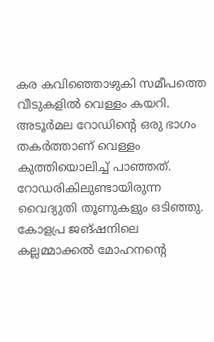കര കവിഞ്ഞൊഴുകി സമീപത്തെ വീടുകളിൽ വെള്ളം കയറി. അടൂർമല റോഡിൻ്റെ ഒരു ഭാഗം തകർത്താണ് വെള്ളം കുത്തിയൊലിച്ച് പാഞ്ഞത്. റോഡരികിലുണ്ടായിരുന്ന വൈദ്യുതി തൂണുകളും ഒടിഞ്ഞു. കോളപ്ര ജങ്ഷനിലെ കല്ലമ്മാക്കൽ മോഹനൻ്റെ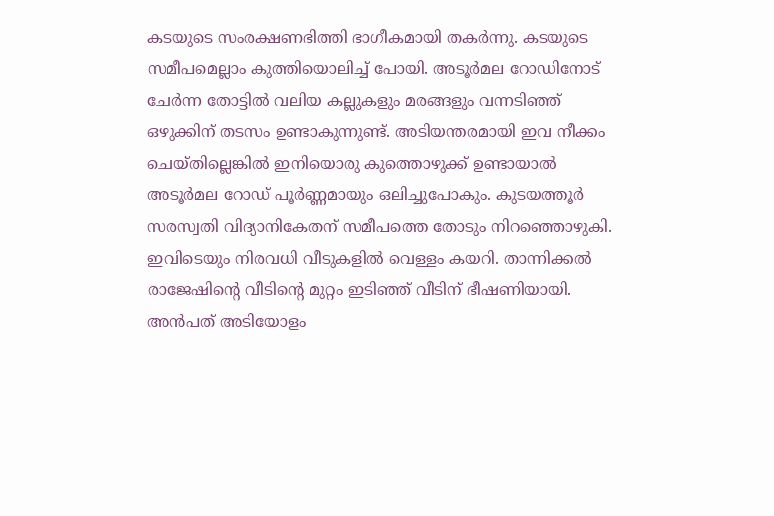കടയുടെ സംരക്ഷണഭിത്തി ഭാഗീകമായി തകർന്നു. കടയുടെ സമീപമെല്ലാം കുത്തിയൊലിച്ച് പോയി. അടൂർമല റോഡിനോട് ചേർന്ന തോട്ടിൽ വലിയ കല്ലുകളും മരങ്ങളും വന്നടിഞ്ഞ് ഒഴുക്കിന് തടസം ഉണ്ടാകുന്നുണ്ട്. അടിയന്തരമായി ഇവ നീക്കം ചെയ്തില്ലെങ്കിൽ ഇനിയൊരു കുത്തൊഴുക്ക് ഉണ്ടായാൽ അടൂർമല റോഡ് പൂർണ്ണമായും ഒലിച്ചുപോകും. കുടയത്തൂർ സരസ്വതി വിദ്യാനികേതന് സമീപത്തെ തോടും നിറഞ്ഞൊഴുകി. ഇവിടെയും നിരവധി വീടുകളിൽ വെള്ളം കയറി. താന്നിക്കൽ രാജേഷിൻ്റെ വീടിൻ്റെ മുറ്റം ഇടിഞ്ഞ് വീടിന് ഭീഷണിയായി. അൻപത് അടിയോളം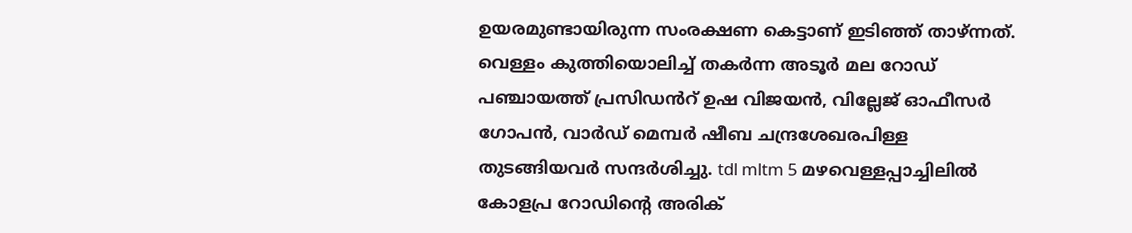ഉയരമുണ്ടായിരുന്ന സംരക്ഷണ കെട്ടാണ് ഇടിഞ്ഞ് താഴ്ന്നത്. വെള്ളം കുത്തിയൊലിച്ച് തകർന്ന അടൂർ മല റോഡ് പഞ്ചായത്ത് പ്രസിഡൻറ് ഉഷ വിജയൻ, വില്ലേജ് ഓഫീസർ ഗോപൻ, വാർഡ് മെമ്പർ ഷീബ ചന്ദ്രശേഖരപിള്ള തുടങ്ങിയവർ സന്ദർശിച്ചു. tdl mltm 5 മഴവെള്ളപ്പാച്ചിലിൽ കോളപ്ര റോഡിൻ്റെ അരിക്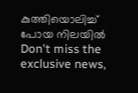കുത്തിയൊലിച്ച് പോയ നിലയിൽ
Don't miss the exclusive news,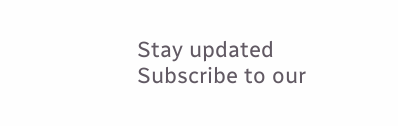Stay updated
Subscribe to our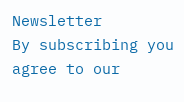Newsletter
By subscribing you agree to our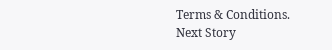Terms & Conditions.
Next Story